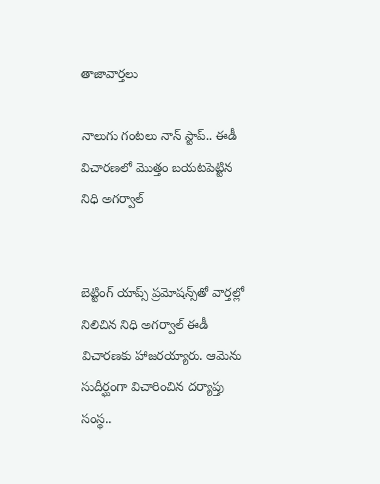తాజావార్తలు

నాలుగు గంటలు నాన్ స్టాప్.. ఈడీ విచారణలో మొత్తం బయటపెట్టిన నిధి అగర్వాల్


బెట్టింగ్‌ యాప్స్‌ ప్రమోషన్స్‌తో వార్తల్లో నిలిచిన నిధి అగర్వాల్‌ ఈడీ విచారణకు హాజరయ్యారు. ఆమెను సుదీర్ఘంగా విచారించిన దర్యాప్తు సంస్థ..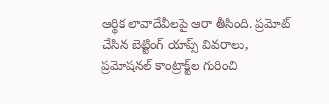ఆర్థిక లావాదేవీలపై ఆరా తీసింది. ప్రమోట్ చేసిన బెట్టింగ్ యాప్స్ వివరాలు, ప్రమోషనల్ కాంట్రాక్ట్‌ల గురించి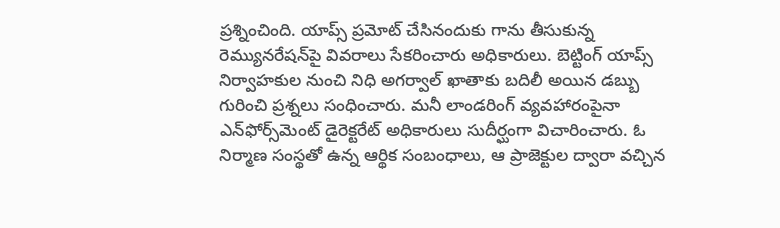ప్రశ్నించింది. యాప్స్ ప్రమోట్ చేసినందుకు గాను తీసుకున్న రెమ్యునరేషన్‌పై వివరాలు సేకరించారు అధికారులు. బెట్టింగ్ యాప్స్ నిర్వాహకుల నుంచి నిధి అగర్వాల్ ఖాతాకు బదిలీ అయిన డబ్బు గురించి ప్రశ్నలు సంధించారు. మనీ లాండరింగ్‌ వ్యవహారంపైనా ఎన్‌ఫోర్స్‌మెంట్ డైరెక్టరేట్ అధికారులు సుదీర్ఘంగా విచారించారు. ఓ నిర్మాణ సంస్థతో ఉన్న ఆర్థిక సంబంధాలు, ఆ ప్రాజెక్టుల ద్వారా వచ్చిన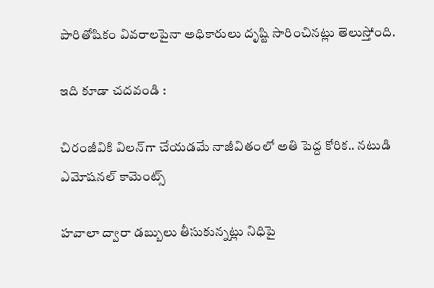పారితోషికం వివరాలపైనా అధికారులు దృష్టి సారించినట్లు తెలుస్తోంది.

ఇది కూడా చదవండి :

చిరంజీవికి విలన్‌గా చేయడమే నాజీవితంలో అతి పెద్ద కోరిక.. నటుడి ఎమోషనల్ కామెంట్స్

హవాలా ద్వారా డబ్బులు తీసుకున్నట్లు నిధిపై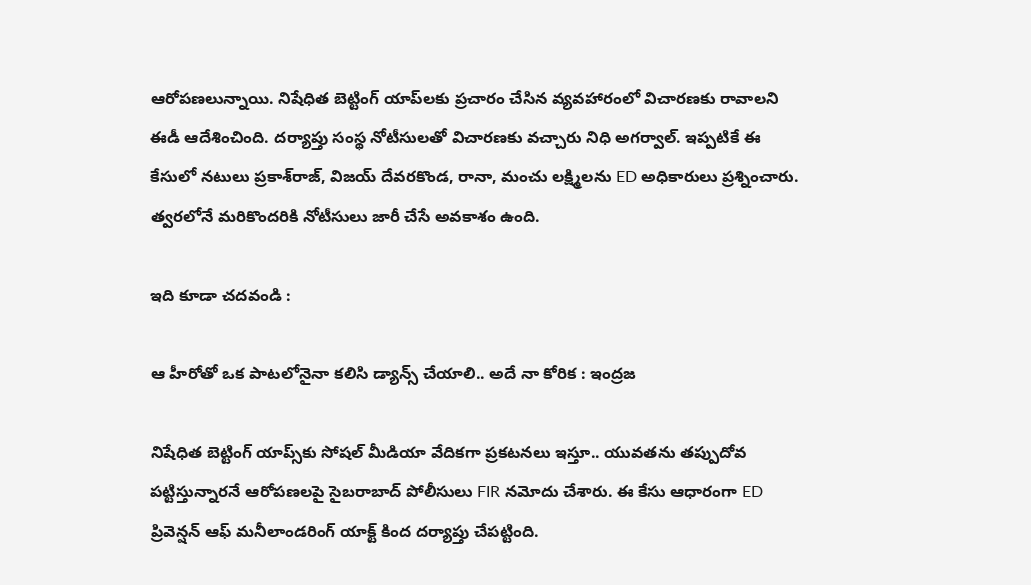ఆరోపణలున్నాయి. నిషేధిత బెట్టింగ్‌ యాప్‌లకు ప్రచారం చేసిన వ్యవహారంలో విచారణకు రావాలని ఈడీ ఆదేశించింది. దర్యాప్తు సంస్థ నోటీసులతో విచారణకు వచ్చారు నిధి అగర్వాల్‌. ఇప్పటికే ఈ కేసులో నటులు ప్రకాశ్‌రాజ్‌, విజయ్‌ దేవరకొండ, రానా, మంచు లక్ష్మిలను ED అధికారులు ప్రశ్నించారు. త్వరలోనే మరికొందరికి నోటీసులు జారీ చేసే అవకాశం ఉంది.

ఇది కూడా చదవండి :

ఆ హీరోతో ఒక పాటలోనైనా కలిసి డ్యాన్స్ చేయాలి.. అదే నా కోరిక : ఇంద్రజ

నిషేధిత బెట్టింగ్ యాప్స్‌కు సోషల్ మీడియా వేదికగా ప్రకటనలు ఇస్తూ.. యువతను తప్పుదోవ పట్టిస్తున్నారనే ఆరోపణలపై సైబరాబాద్ పోలీసులు FIR నమోదు చేశారు. ఈ కేసు ఆధారంగా ED ప్రివెన్షన్ ఆఫ్ మనీలాండరింగ్ యాక్ట్ కింద దర్యాప్తు చేపట్టింది.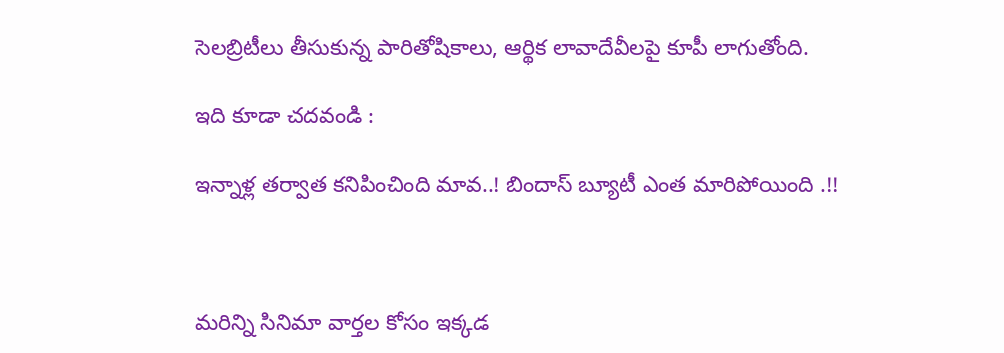సెలబ్రిటీలు తీసుకున్న పారితోషికాలు, ఆర్థిక లావాదేవీలపై కూపీ లాగుతోంది.

ఇది కూడా చదవండి :

ఇన్నాళ్ల తర్వాత కనిపించింది మావ..! బిందాస్ బ్యూటీ ఎంత మారిపోయింది .!!



మరిన్ని సినిమా వార్తల కోసం ఇక్కడ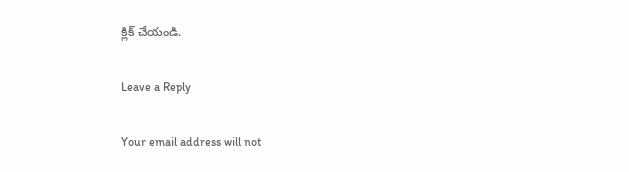క్లిక్ చేయండి.

Leave a Reply

Your email address will not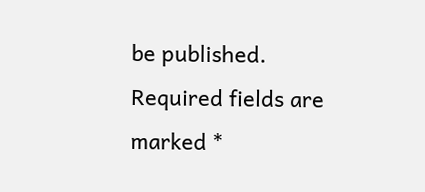be published. Required fields are marked *